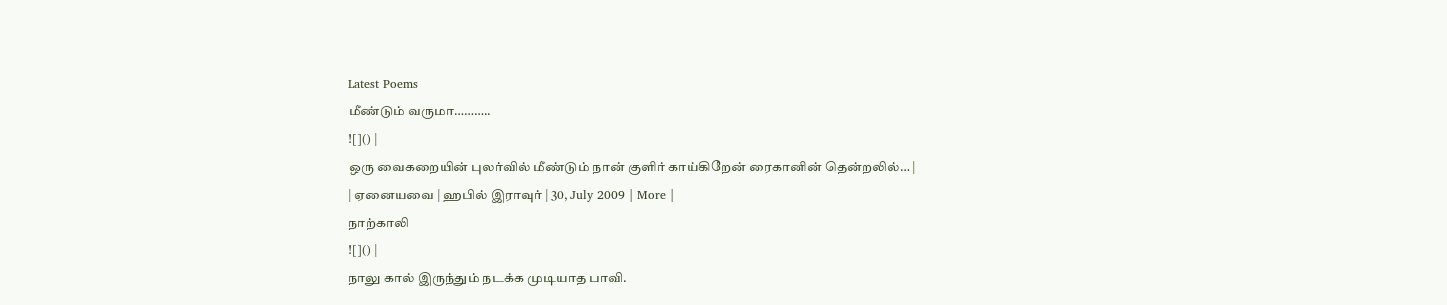Latest Poems
மீண்டும் வருமா………..
![]() |
ஒரு வைகறையின் புலர்வில் மீண்டும் நான் குளிர் காய்கிறேன் ரைகானின் தென்றலில்… |
| ஏனையவை | ஹபில் இராவுர் | 30, July 2009 | More |
நாற்காலி
![]() |
நாலு கால் இருந்தும் நடக்க முடியாத பாவி.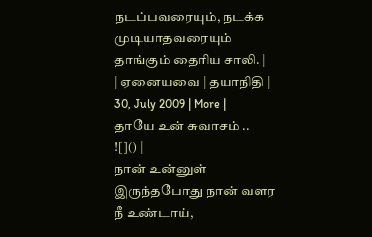நடப்பவரையும், நடக்க முடியாதவரையும் தாங்கும் தைரிய சாலி. |
| ஏனையவை | தயாநிதி | 30, July 2009 | More |
தாயே உன் சுவாசம் ..
![]() |
நான் உன்னுள் இருந்தபோது நான் வளர நீ உண்டாய்,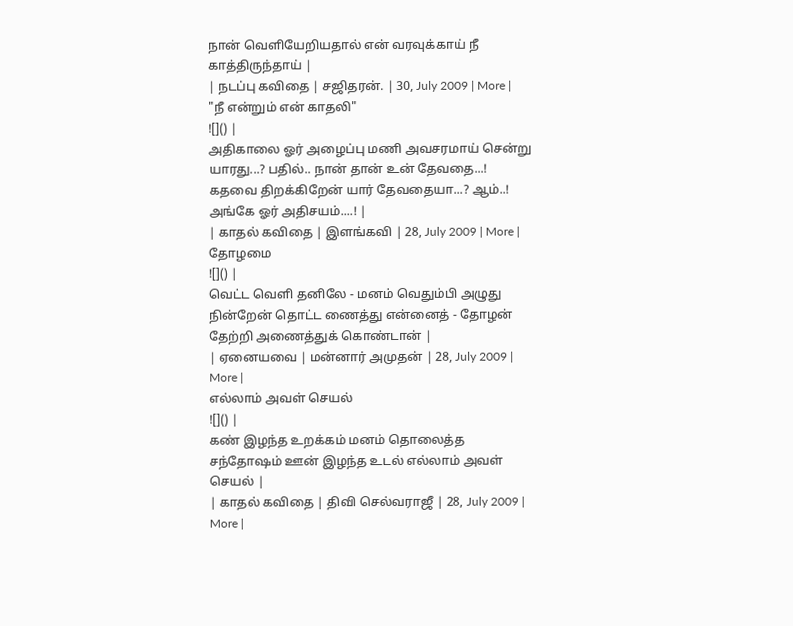நான் வெளியேறியதால் என் வரவுக்காய் நீ காத்திருந்தாய் |
| நடப்பு கவிதை | சஜிதரன். | 30, July 2009 | More |
"நீ என்றும் என் காதலி"
![]() |
அதிகாலை ஓர் அழைப்பு மணி அவசரமாய் சென்று யாரது...? பதில்.. நான் தான் உன் தேவதை...! கதவை திறக்கிறேன் யார் தேவதையா...? ஆம்..! அங்கே ஓர் அதிசயம்....! |
| காதல் கவிதை | இளங்கவி | 28, July 2009 | More |
தோழமை
![]() |
வெட்ட வெளி தனிலே - மனம் வெதும்பி அழுது நின்றேன் தொட்ட ணைத்து என்னைத் - தோழன் தேற்றி அணைத்துக் கொண்டான் |
| ஏனையவை | மன்னார் அமுதன் | 28, July 2009 | More |
எல்லாம் அவள் செயல்
![]() |
கண் இழந்த உறக்கம் மனம் தொலைத்த சந்தோஷம் ஊன் இழந்த உடல் எல்லாம் அவள் செயல் |
| காதல் கவிதை | திவி செல்வராஜீ | 28, July 2009 | More |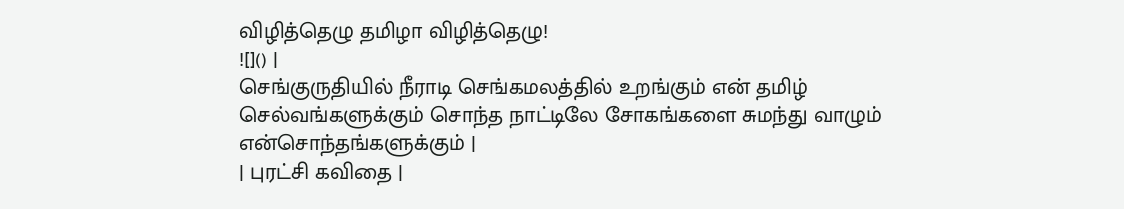விழித்தெழு தமிழா விழித்தெழு!
![]() |
செங்குருதியில் நீராடி செங்கமலத்தில் உறங்கும் என் தமிழ் செல்வங்களுக்கும் சொந்த நாட்டிலே சோகங்களை சுமந்து வாழும் என்சொந்தங்களுக்கும் |
| புரட்சி கவிதை |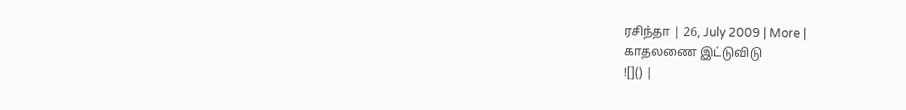ரசிந்தா | 26, July 2009 | More |
காதலணை இட்டுவிடு
![]() |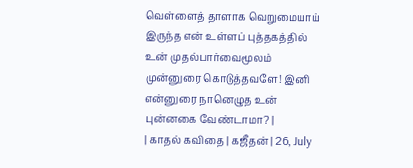வெள்ளைத் தாளாக வெறுமையாய் இருந்த என் உள்ளப் புத்தகத்தில் உன் முதல்பார்வைமூலம் முன்னுரை கொடுத்தவளே! இனி என்னுரை நானெழுத உன் புன்னகை வேண்டாமா? |
| காதல் கவிதை | கஜீதன் | 26, July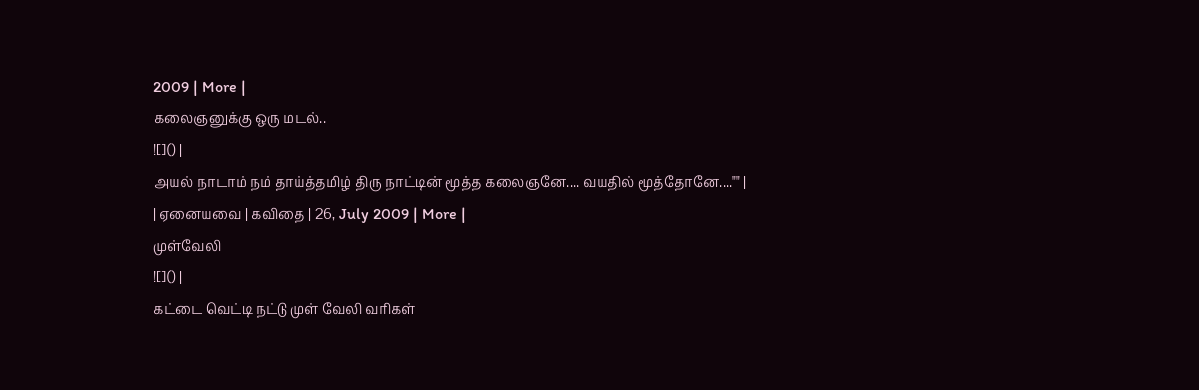2009 | More |
கலைஞனுக்கு ஒரு மடல்..
![]() |
அயல் நாடாம் நம் தாய்த்தமிழ் திரு நாட்டின் மூத்த கலைஞனே.... வயதில் மூத்தோனே...."" |
| ஏனையவை | கவிதை | 26, July 2009 | More |
முள்வேலி
![]() |
கட்டை வெட்டி நட்டு முள் வேலி வரிகள்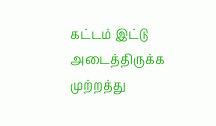கட்டம் இட்டு அடைத்திருக்க முற்றத்து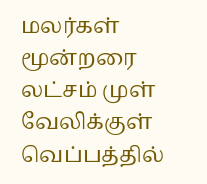மலர்கள் மூன்றரை லட்சம் முள் வேலிக்குள் வெப்பத்தில்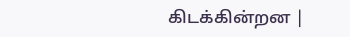கிடக்கின்றன |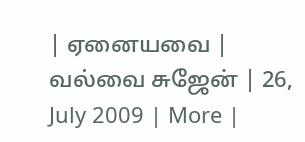| ஏனையவை | வல்வை சுஜேன் | 26, July 2009 | More |